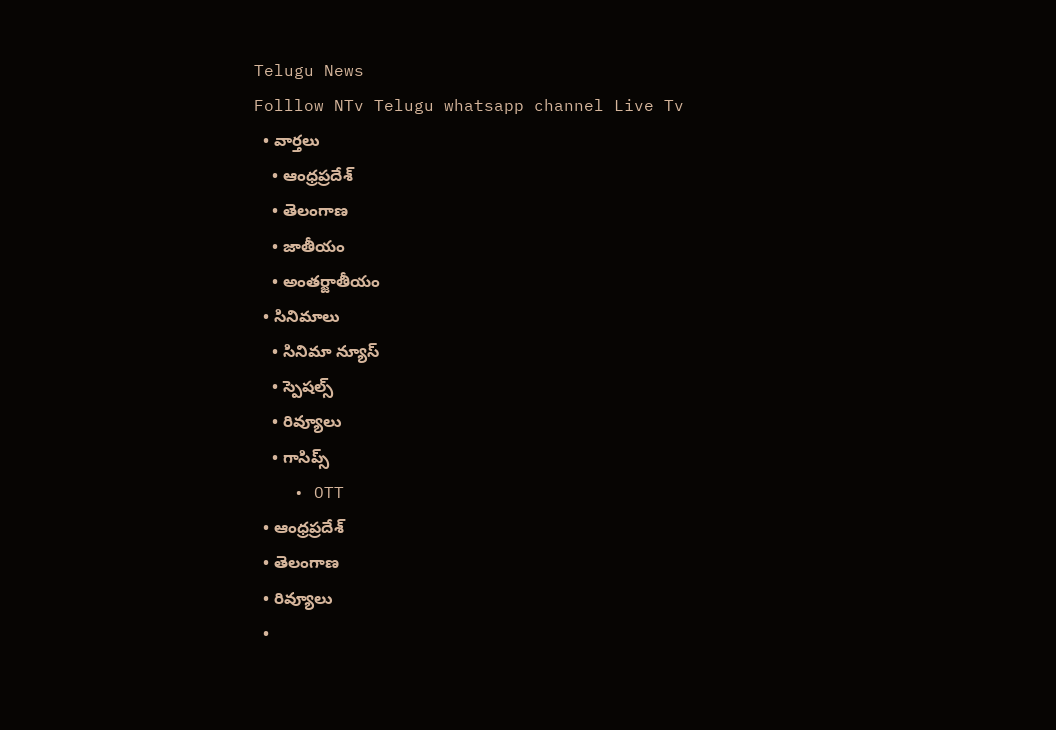Telugu News
Folllow NTv Telugu whatsapp channel Live Tv
  • వార్తలు
    • ఆంధ్రప్రదేశ్
    • తెలంగాణ
    • జాతీయం
    • అంతర్జాతీయం
  • సినిమాలు
    • సినిమా న్యూస్
    • స్పెషల్స్
    • రివ్యూలు
    • గాసిప్స్
    • OTT
  • ఆంధ్రప్రదేశ్
  • తెలంగాణ
  • రివ్యూలు
  •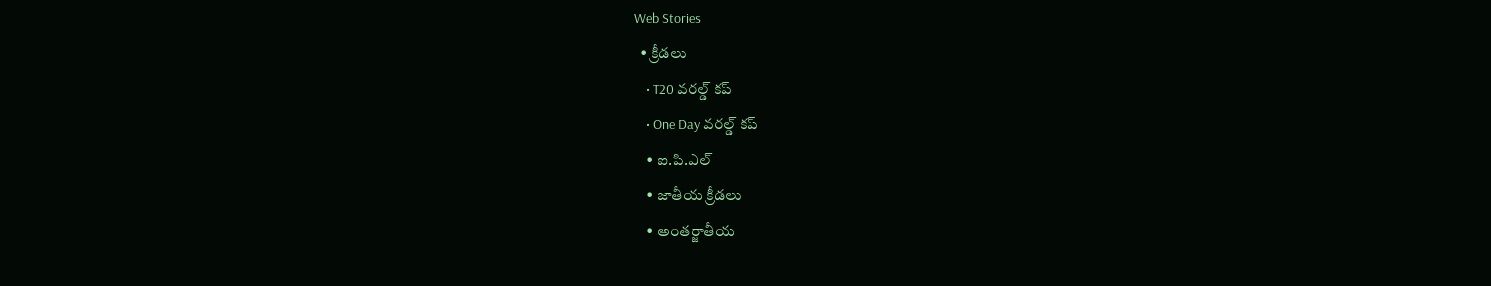Web Stories
  • క్రీడలు
    • T20 వరల్డ్ కప్
    • One Day వరల్డ్ కప్
    • ఐ.పి.ఎల్
    • జాతీయ క్రీడలు
    • అంతర్జాతీయ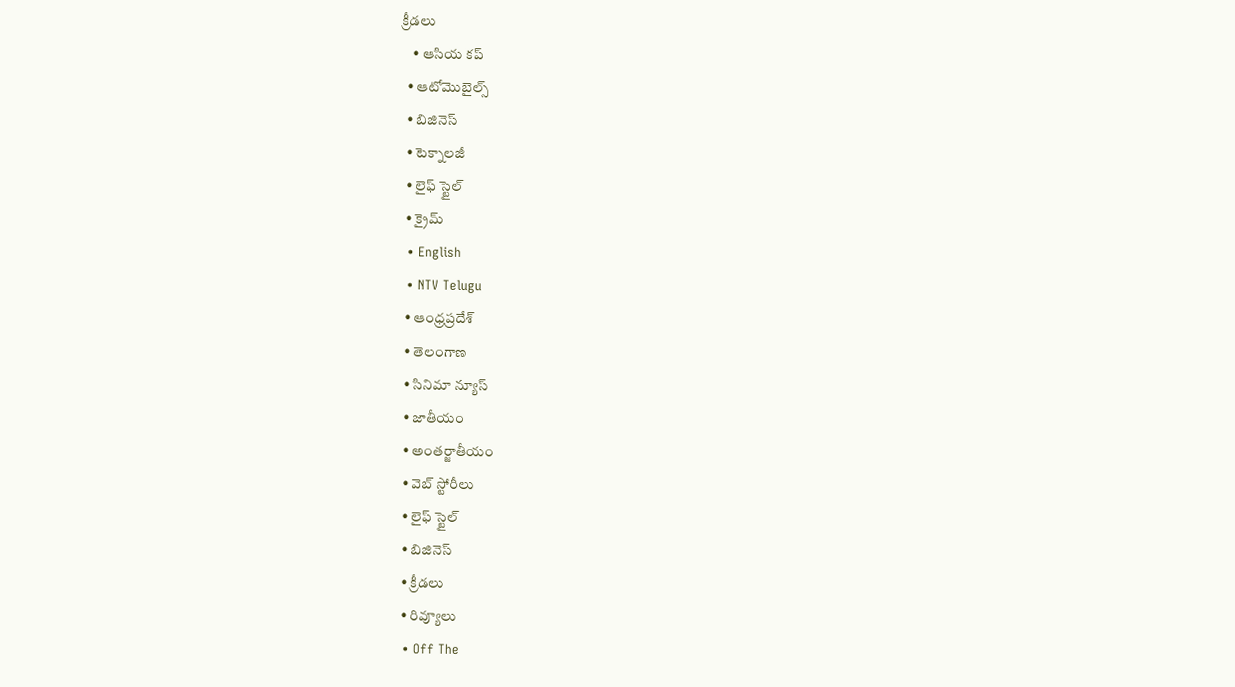క్రీడలు
    • ఆసియ కప్
  • ఆటోమొబైల్స్
  • బిజినెస్‌
  • టెక్నాలజీ
  • లైఫ్ స్టైల్
  • క్రైమ్
  • English
  • NTV Telugu
  • ఆంధ్రప్రదేశ్
  • తెలంగాణ
  • సినిమా న్యూస్
  • జాతీయం
  • అంతర్జాతీయం
  • వెబ్ స్టోరీలు
  • లైఫ్ స్టైల్
  • బిజినెస్‌
  • క్రీడలు
  • రివ్యూలు
  • Off The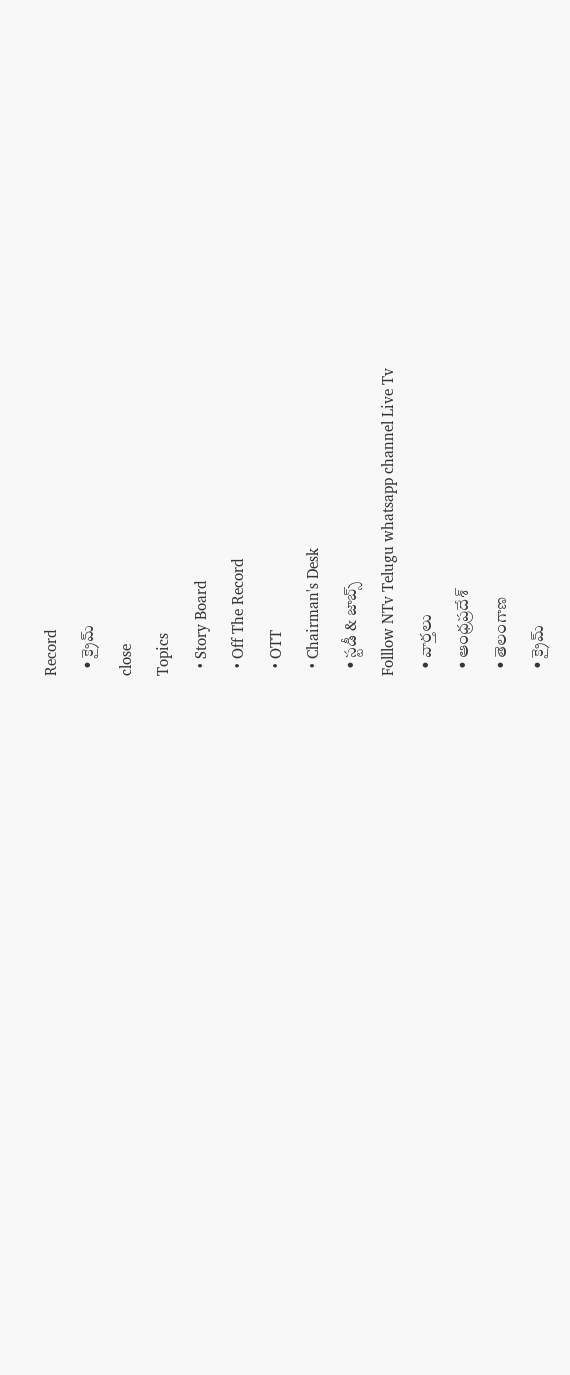Record
  • క్రైమ్
close
Topics
  • Story Board
  • Off The Record
  • OTT
  • Chairman's Desk
  • స్టడీ & జాబ్స్
Folllow NTv Telugu whatsapp channel Live Tv
  • వార్తలు
  • ఆంధ్రప్రదేశ్
  • తెలంగాణ
  • క్రైమ్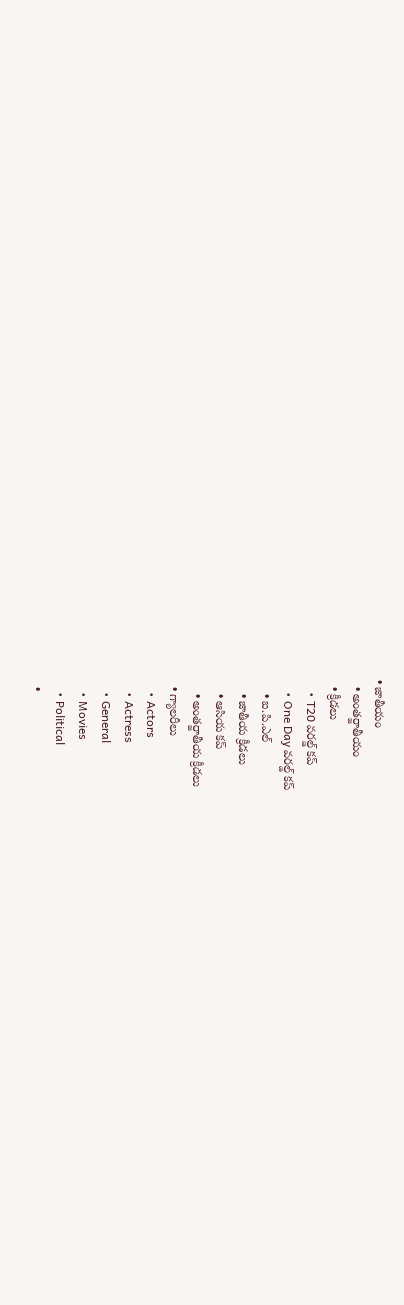• జాతీయం
  • అంతర్జాతీయం
  • క్రీడలు
    • T20 వరల్డ్ కప్
    • One Day వరల్డ్ కప్
    • ఐ.పి.ఎల్
    • జాతీయ క్రీడలు
    • ఆసియ కప్
    • అంతర్జాతీయ క్రీడలు
  • గ్యాలరీలు
    • Actors
    • Actress
    • General
    • Movies
    • Political
  •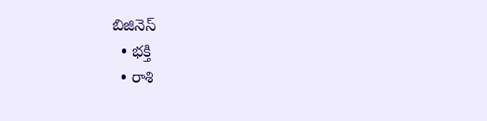బిజినెస్‌
  • భక్తి
  • రాశి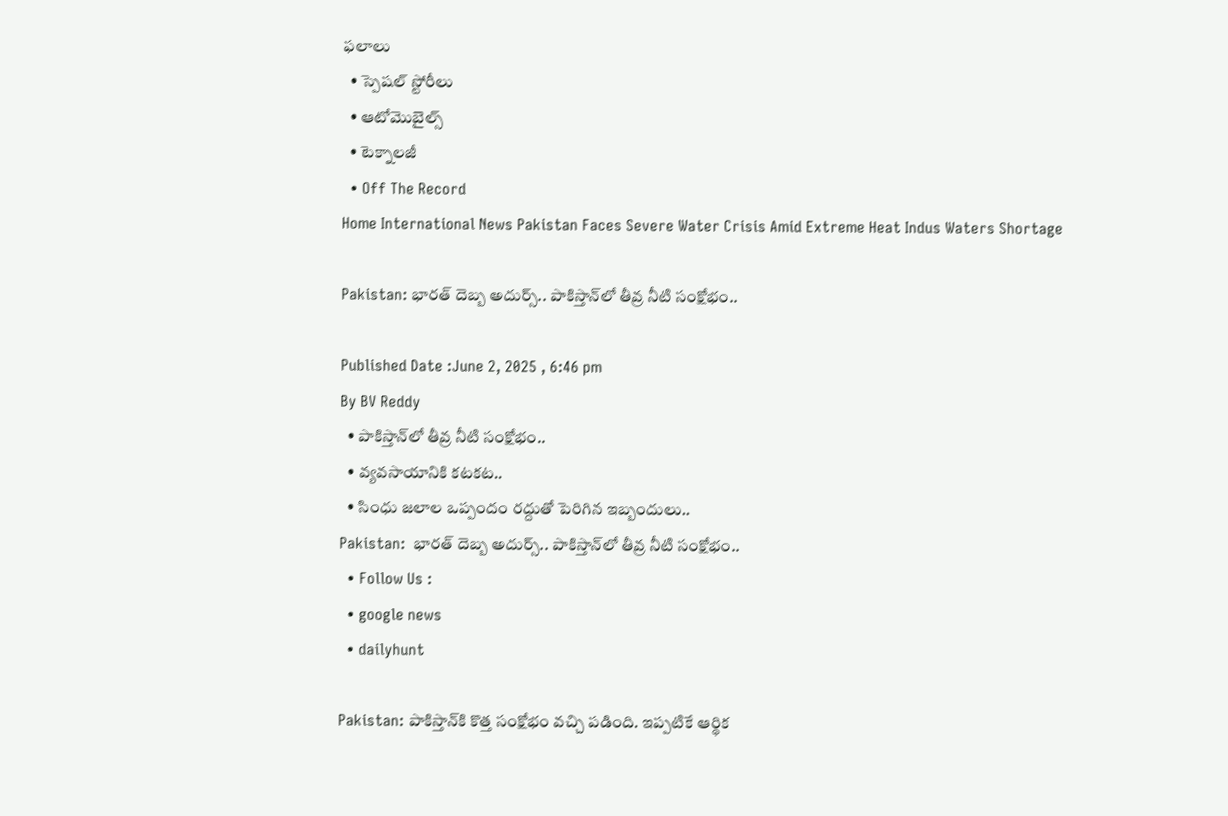ఫలాలు
  • స్పెషల్‌ స్టోరీలు
  • ఆటోమొబైల్స్
  • టెక్నాలజీ
  • Off The Record
Home International News Pakistan Faces Severe Water Crisis Amid Extreme Heat Indus Waters Shortage

Pakistan: భారత్ దెబ్బ అదుర్స్.. పాకిస్తాన్‌లో తీవ్ర నీటి సంక్షోభం..

Published Date :June 2, 2025 , 6:46 pm
By BV Reddy
  • పాకిస్తాన్‌లో తీవ్ర నీటి సంక్షోభం..
  • వ్యవసాయానికి కటకట..
  • సింధు జలాల ఒప్పందం రద్దుతో పెరిగిన ఇబ్బందులు..
Pakistan:  భారత్ దెబ్బ అదుర్స్.. పాకిస్తాన్‌లో తీవ్ర నీటి సంక్షోభం..
  • Follow Us :
  • google news
  • dailyhunt

Pakistan: పాకిస్తాన్‌కి కొత్త సంక్షోభం వచ్చి పడింది. ఇప్పటికే ఆర్థిక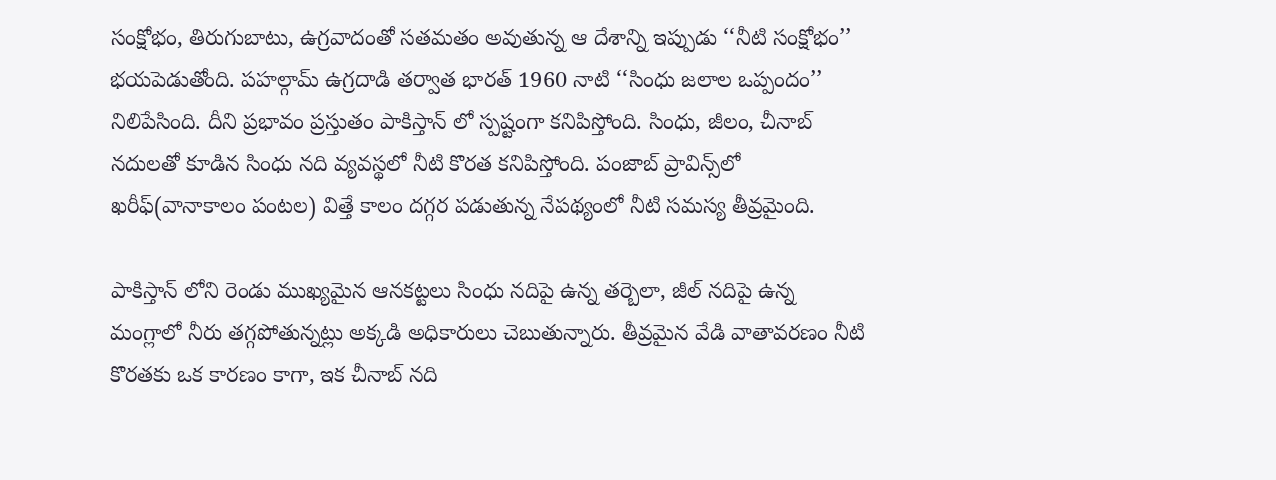సంక్షోభం, తిరుగుబాటు, ఉగ్రవాదంతో సతమతం అవుతున్న ఆ దేశాన్ని ఇప్పుడు ‘‘నీటి సంక్షోభం’’ భయపెడుతోంది. పహల్గామ్ ఉగ్రదాడి తర్వాత భారత్ 1960 నాటి ‘‘సింధు జలాల ఒప్పందం’’ నిలిపేసింది. దీని ప్రభావం ప్రస్తుతం పాకిస్తాన్ లో స్పష్టంగా కనిపిస్తోంది. సింధు, జీలం, చీనాబ్ నదులతో కూడిన సింధు నది వ్యవస్థలో నీటి కొరత కనిపిస్తోంది. పంజాబ్ ప్రావిన్స్‌లో ఖరీఫ్(వానాకాలం పంటల) విత్తే కాలం దగ్గర పడుతున్న నేపథ్యంలో నీటి సమస్య తీవ్రమైంది.

పాకిస్తాన్ ‌లోని రెండు ముఖ్యమైన ఆనకట్టలు సింధు నదిపై ఉన్న తర్బెలా, జీల్ నదిపై ఉన్న మంగ్లాలో నీరు తగ్గపోతున్నట్లు అక్కడి అధికారులు చెబుతున్నారు. తీవ్రమైన వేడి వాతావరణం నీటి కొరతకు ఒక కారణం కాగా, ఇక చీనాబ్ నది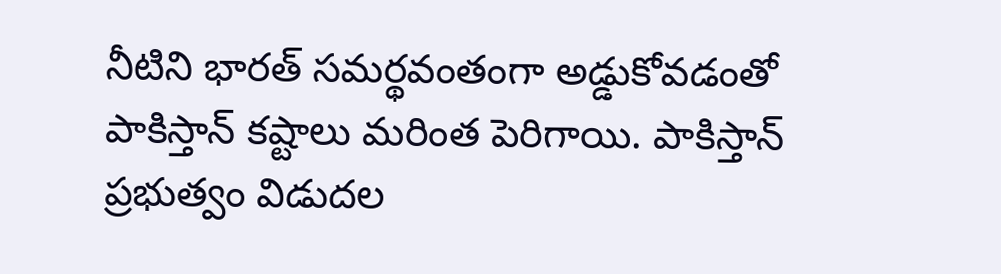నీటిని భారత్ సమర్థవంతంగా అడ్డుకోవడంతో పాకిస్తాన్ కష్టాలు మరింత పెరిగాయి. పాకిస్తాన్ ప్రభుత్వం విడుదల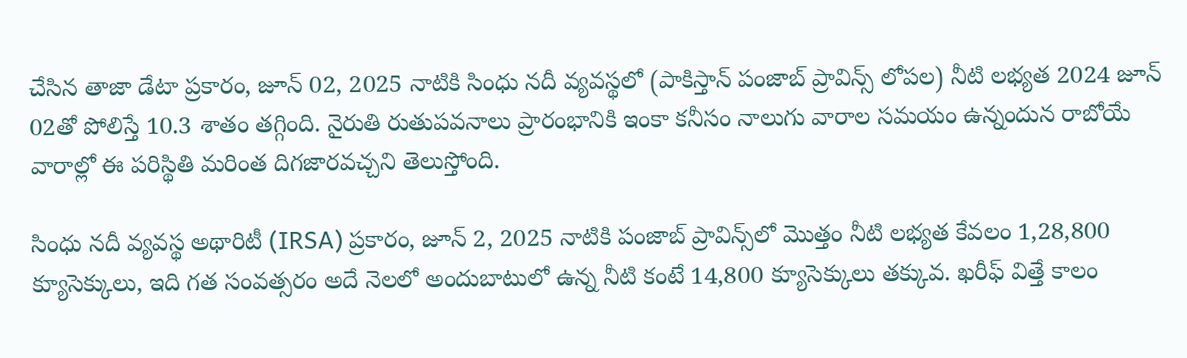చేసిన తాజా డేటా ప్రకారం, జూన్ 02, 2025 నాటికి సింధు నదీ వ్యవస్థలో (పాకిస్తాన్ పంజాబ్ ప్రావిన్స్ లోపల) నీటి లభ్యత 2024 జూన్ 02తో పోలిస్తే 10.3 శాతం తగ్గింది. నైరుతి రుతుపవనాలు ప్రారంభానికి ఇంకా కనీసం నాలుగు వారాల సమయం ఉన్నందున రాబోయే వారాల్లో ఈ పరిస్థితి మరింత దిగజారవచ్చని తెలుస్తోంది.

సింధు నదీ వ్యవస్థ అథారిటీ (IRSA) ప్రకారం, జూన్ 2, 2025 నాటికి పంజాబ్ ప్రావిన్స్‌లో మొత్తం నీటి లభ్యత కేవలం 1,28,800 క్యూసెక్కులు, ఇది గత సంవత్సరం అదే నెలలో అందుబాటులో ఉన్న నీటి కంటే 14,800 క్యూసెక్కులు తక్కువ. ఖరీఫ్ విత్తే కాలం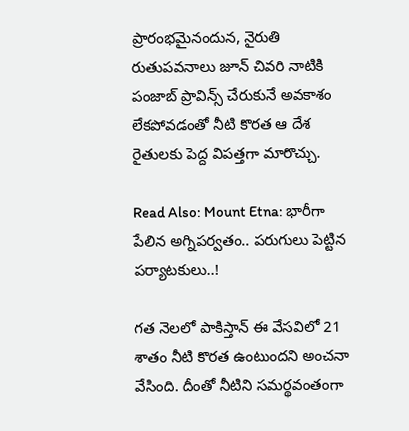ప్రారంభమైనందున, నైరుతి రుతుపవనాలు జూన్ చివరి నాటికి పంజాబ్ ప్రావిన్స్ చేరుకునే అవకాశం లేకపోవడంతో నీటి కొరత ఆ దేశ రైతులకు పెద్ద విపత్తగా మారొచ్చు.

Read Also: Mount Etna: భారీగా పేలిన అగ్నిపర్వతం.. పరుగులు పెట్టిన పర్యాటకులు..!

గత నెలలో పాకిస్తాన్ ఈ వేసవిలో 21 శాతం నీటి కొరత ఉంటుందని అంచనా వేసింది. దీంతో నీటిని సమర్థవంతంగా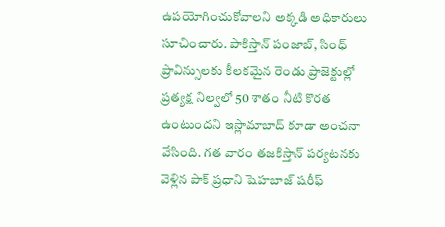ఉపయోగించుకోవాలని అక్కడి అధికారులు సూచించారు. పాకిస్తాన్ పంజాబ్, సింధ్ ప్రావిన్సులకు కీలకమైన రెండు ప్రాజెక్టుల్లో ప్రత్యక్ష నిల్వలో 50 శాతం నీటి కొరత ఉంటుందని ఇస్లామాబాద్ కూడా అంచనా వేసింది. గత వారం తజకిస్తాన్ పర్యటనకు వెళ్లిన పాక్ ప్రధాని షెహబాజ్ షరీఫ్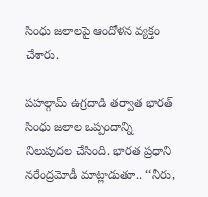సింధు జలాలపై ఆందోళన వ్యక్తం చేశారు.

పహల్గామ్ ఉగ్రదాడి తర్వాత భారత్ సింధు జలాల ఒప్పందాన్ని నిలుపుదల చేసింది. భారత ప్రధాని నరేంద్రమోడీ మాట్లాడుతూ.. ‘‘నీరు,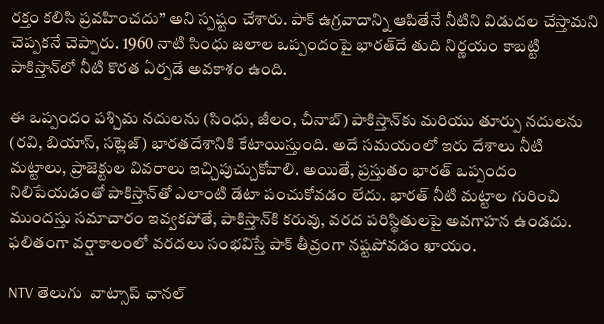రక్తం కలిసి ప్రవహించదు’’ అని స్పష్టం చేశారు. పాక్ ఉగ్రవాదాన్ని ఆపితేనే నీటిని విడుదల చేస్తామని చెప్పకనే చెప్పారు. 1960 నాటి సింధు జలాల ఒప్పందంపై భారత్‌దే తుది నిర్ణయం కాబట్టి పాకిస్తాన్‌లో నీటి కొరత ఏర్పడే అవకాశం ఉంది.

ఈ ఒప్పందం పశ్చిమ నదులను (సింధు, జీలం, చీనాబ్) పాకిస్తాన్‌కు మరియు తూర్పు నదులను (రవి, బియాస్, సట్లెజ్) భారతదేశానికి కేటాయిస్తుంది. అదే సమయంలో ఇరు దేశాలు నీటి మట్టాలు, ప్రాజెక్టుల వివరాలు ఇచ్చిపుచ్చుకోవాలి. అయితే, ప్రస్తుతం భారత్ ఒప్పందం నిలిపేయడంతో పాకిస్తాన్‌తో ఎలాంటి డేటా పంచుకోవడం లేదు. భారత్ నీటి మట్టాల గురించి ముందస్తు సమాచారం ఇవ్వకపోతే, పాకిస్తాన్‌కి కరువు, వరద పరిస్థితులపై అవగాహన ఉండదు. ఫలితంగా వర్షాకాలంలో వరదలు సంభవిస్తే పాక్ తీవ్రంగా నష్టపోవడం ఖాయం.

NTV తెలుగు  వాట్సాప్ ఛానల్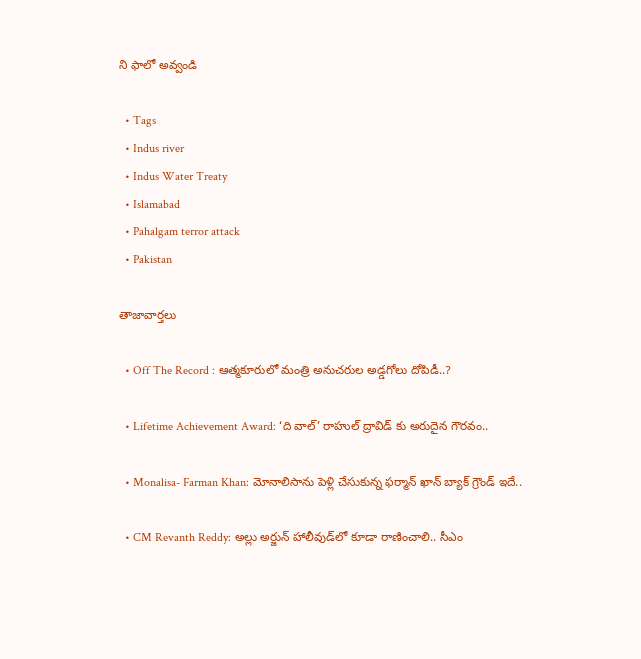ని ఫాలో అవ్వండి

  • Tags
  • Indus river
  • Indus Water Treaty
  • Islamabad
  • Pahalgam terror attack
  • Pakistan

తాజావార్తలు

  • Off The Record : ఆత్మకూరులో మంత్రి అనుచరుల అడ్డగోలు దోపిడీ..?

  • Lifetime Achievement Award: ‘ది వాల్’ రాహుల్ ద్రావిడ్ కు అరుదైన గౌరవం..

  • Monalisa- Farman Khan: మోనాలిసాను పెళ్లి చేసుకున్న ఫర్మాన్ ఖాన్ బ్యాక్‌ గ్రౌండ్ ఇదే..

  • CM Revanth Reddy: అల్లు అర్జున్ హాలీవుడ్‌లో కూడా రాణించాలి.. సీఎం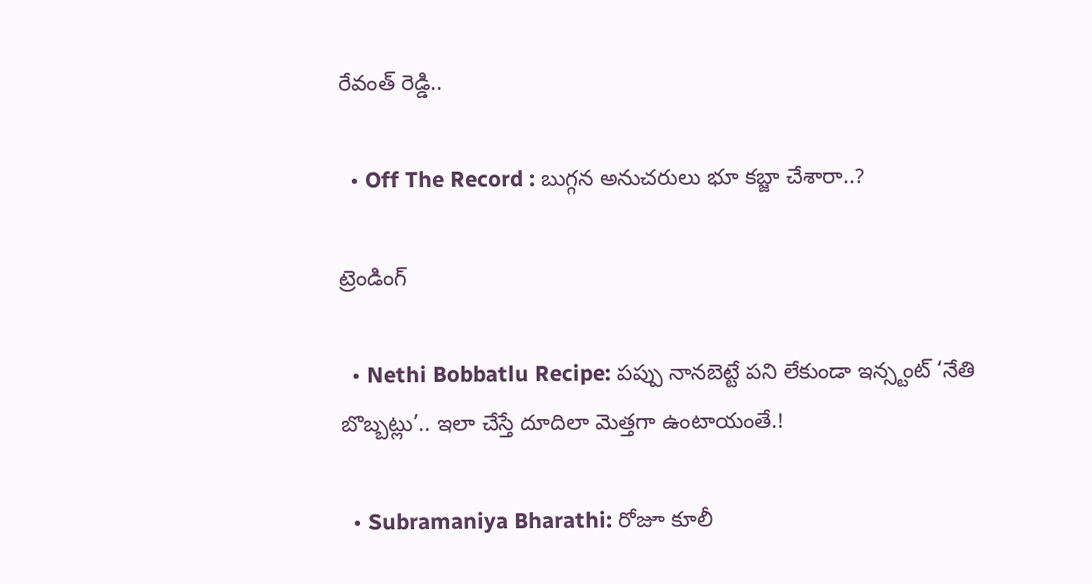రేవంత్ రెడ్డి..

  • Off The Record : బుగ్గన అనుచరులు భూ కబ్జా చేశారా..?

ట్రెండింగ్‌

  • Nethi Bobbatlu Recipe: పప్పు నానబెట్టే పని లేకుండా ఇన్స్టంట్ ‘నేతి బొబ్బట్లు’.. ఇలా చేస్తే దూదిలా మెత్తగా ఉంటాయంతే.!

  • Subramaniya Bharathi: రోజూ కూలీ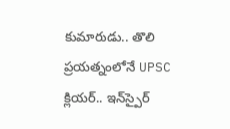కుమారుడు.. తొలి ప్రయత్నంలోనే UPSC క్లియర్.. ఇన్‌స్పైర్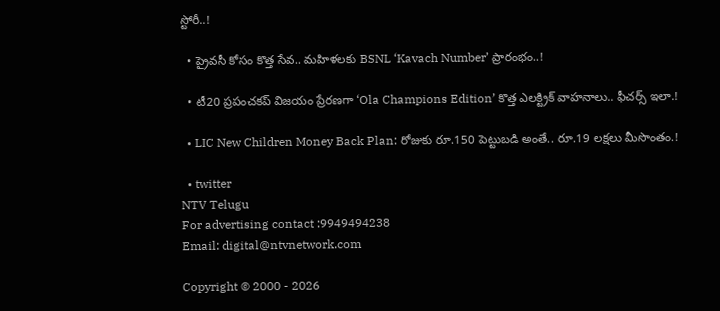స్టోరీ..!

  • ప్రైవసీ కోసం కొత్త సేవ.. మహిళలకు BSNL ‘Kavach Number’ ప్రారంభం..!

  • టీ20 ప్రపంచకప్ విజయం ప్రేరణగా ‘Ola Champions Edition’ కొత్త ఎలక్ట్రిక్ వాహనాలు.. ఫీచర్స్ ఇలా.!

  • LIC New Children Money Back Plan: రోజుకు రూ.150 పెట్టుబడి అంతే.. రూ.19 లక్షలు మీసొంతం.!

  • twitter
NTV Telugu
For advertising contact :9949494238
Email: digital@ntvnetwork.com

Copyright © 2000 - 2026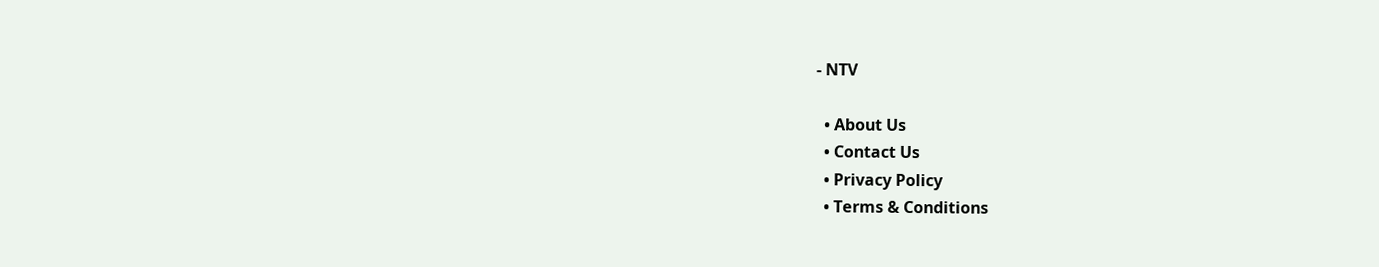- NTV

  • About Us
  • Contact Us
  • Privacy Policy
  • Terms & Conditions